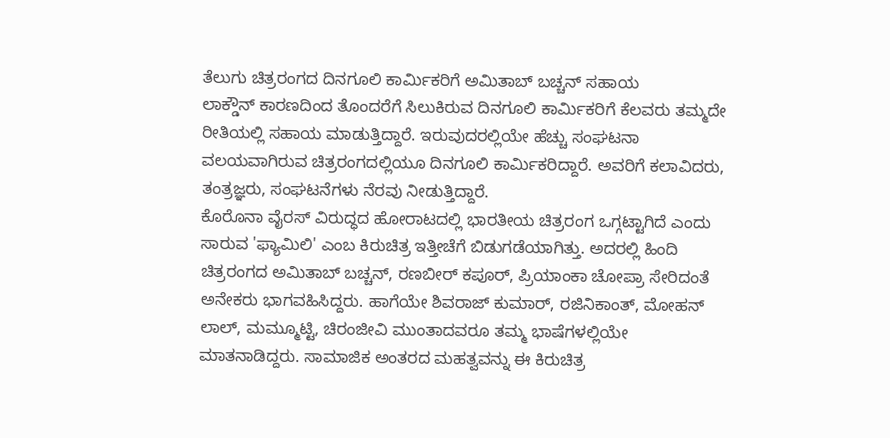ತೆಲುಗು ಚಿತ್ರರಂಗದ ದಿನಗೂಲಿ ಕಾರ್ಮಿಕರಿಗೆ ಅಮಿತಾಬ್ ಬಚ್ಚನ್ ಸಹಾಯ
ಲಾಕ್ಡೌನ್ ಕಾರಣದಿಂದ ತೊಂದರೆಗೆ ಸಿಲುಕಿರುವ ದಿನಗೂಲಿ ಕಾರ್ಮಿಕರಿಗೆ ಕೆಲವರು ತಮ್ಮದೇ ರೀತಿಯಲ್ಲಿ ಸಹಾಯ ಮಾಡುತ್ತಿದ್ದಾರೆ. ಇರುವುದರಲ್ಲಿಯೇ ಹೆಚ್ಚು ಸಂಘಟನಾ ವಲಯವಾಗಿರುವ ಚಿತ್ರರಂಗದಲ್ಲಿಯೂ ದಿನಗೂಲಿ ಕಾರ್ಮಿಕರಿದ್ದಾರೆ. ಅವರಿಗೆ ಕಲಾವಿದರು, ತಂತ್ರಜ್ಞರು, ಸಂಘಟನೆಗಳು ನೆರವು ನೀಡುತ್ತಿದ್ದಾರೆ.
ಕೊರೊನಾ ವೈರಸ್ ವಿರುದ್ಧದ ಹೋರಾಟದಲ್ಲಿ ಭಾರತೀಯ ಚಿತ್ರರಂಗ ಒಗ್ಗಟ್ಟಾಗಿದೆ ಎಂದು ಸಾರುವ 'ಫ್ಯಾಮಿಲಿ' ಎಂಬ ಕಿರುಚಿತ್ರ ಇತ್ತೀಚೆಗೆ ಬಿಡುಗಡೆಯಾಗಿತ್ತು. ಅದರಲ್ಲಿ ಹಿಂದಿ ಚಿತ್ರರಂಗದ ಅಮಿತಾಬ್ ಬಚ್ಚನ್, ರಣಬೀರ್ ಕಪೂರ್, ಪ್ರಿಯಾಂಕಾ ಚೋಪ್ರಾ ಸೇರಿದಂತೆ ಅನೇಕರು ಭಾಗವಹಿಸಿದ್ದರು. ಹಾಗೆಯೇ ಶಿವರಾಜ್ ಕುಮಾರ್, ರಜಿನಿಕಾಂತ್, ಮೋಹನ್ ಲಾಲ್, ಮಮ್ಮೂಟ್ಟಿ, ಚಿರಂಜೀವಿ ಮುಂತಾದವರೂ ತಮ್ಮ ಭಾಷೆಗಳಲ್ಲಿಯೇ ಮಾತನಾಡಿದ್ದರು. ಸಾಮಾಜಿಕ ಅಂತರದ ಮಹತ್ವವನ್ನು ಈ ಕಿರುಚಿತ್ರ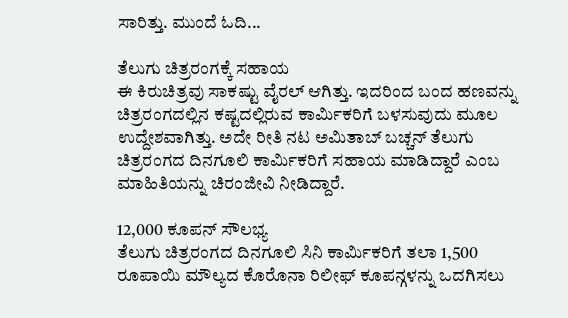ಸಾರಿತ್ತು. ಮುಂದೆ ಓದಿ...

ತೆಲುಗು ಚಿತ್ರರಂಗಕ್ಕೆ ಸಹಾಯ
ಈ ಕಿರುಚಿತ್ರವು ಸಾಕಷ್ಟು ವೈರಲ್ ಆಗಿತ್ತು. ಇದರಿಂದ ಬಂದ ಹಣವನ್ನು ಚಿತ್ರರಂಗದಲ್ಲಿನ ಕಷ್ಟದಲ್ಲಿರುವ ಕಾರ್ಮಿಕರಿಗೆ ಬಳಸುವುದು ಮೂಲ ಉದ್ದೇಶವಾಗಿತ್ತು. ಅದೇ ರೀತಿ ನಟ ಅಮಿತಾಬ್ ಬಚ್ಚನ್ ತೆಲುಗು ಚಿತ್ರರಂಗದ ದಿನಗೂಲಿ ಕಾರ್ಮಿಕರಿಗೆ ಸಹಾಯ ಮಾಡಿದ್ದಾರೆ ಎಂಬ ಮಾಹಿತಿಯನ್ನು ಚಿರಂಜೀವಿ ನೀಡಿದ್ದಾರೆ.

12,000 ಕೂಪನ್ ಸೌಲಭ್ಯ
ತೆಲುಗು ಚಿತ್ರರಂಗದ ದಿನಗೂಲಿ ಸಿನಿ ಕಾರ್ಮಿಕರಿಗೆ ತಲಾ 1,500 ರೂಪಾಯಿ ಮೌಲ್ಯದ ಕೊರೊನಾ ರಿಲೀಫ್ ಕೂಪನ್ಗಳನ್ನು ಒದಗಿಸಲು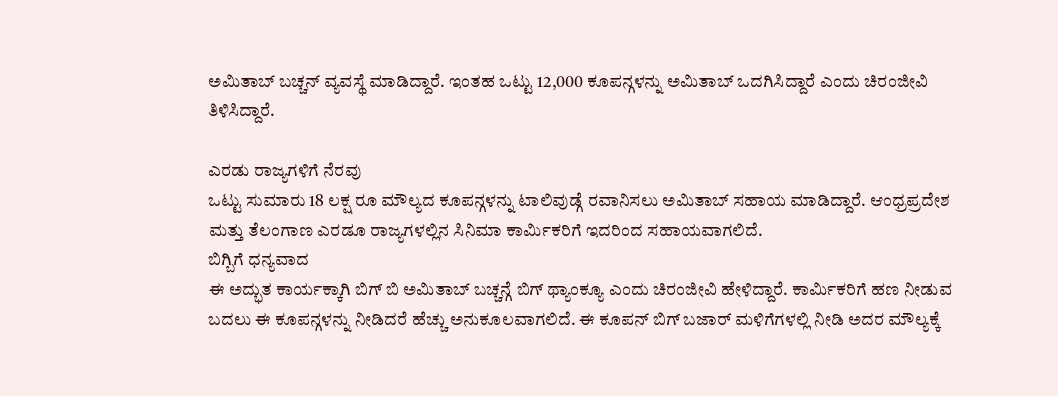ಅಮಿತಾಬ್ ಬಚ್ಚನ್ ವ್ಯವಸ್ಥೆ ಮಾಡಿದ್ದಾರೆ. ಇಂತಹ ಒಟ್ಟು 12,000 ಕೂಪನ್ಗಳನ್ನು ಅಮಿತಾಬ್ ಒದಗಿಸಿದ್ದಾರೆ ಎಂದು ಚಿರಂಜೀವಿ ತಿಳಿಸಿದ್ದಾರೆ.

ಎರಡು ರಾಜ್ಯಗಳಿಗೆ ನೆರವು
ಒಟ್ಟು ಸುಮಾರು 18 ಲಕ್ಷ ರೂ ಮೌಲ್ಯದ ಕೂಪನ್ಗಳನ್ನು ಟಾಲಿವುಡ್ಗೆ ರವಾನಿಸಲು ಅಮಿತಾಬ್ ಸಹಾಯ ಮಾಡಿದ್ದಾರೆ. ಆಂಧ್ರಪ್ರದೇಶ ಮತ್ತು ತೆಲಂಗಾಣ ಎರಡೂ ರಾಜ್ಯಗಳಲ್ಲಿನ ಸಿನಿಮಾ ಕಾರ್ಮಿಕರಿಗೆ ಇದರಿಂದ ಸಹಾಯವಾಗಲಿದೆ.
ಬಿಗ್ಬಿಗೆ ಧನ್ಯವಾದ
ಈ ಅದ್ಭುತ ಕಾರ್ಯಕ್ಕಾಗಿ ಬಿಗ್ ಬಿ ಅಮಿತಾಬ್ ಬಚ್ಚನ್ಗೆ ಬಿಗ್ ಥ್ಯಾಂಕ್ಯೂ ಎಂದು ಚಿರಂಜೀವಿ ಹೇಳಿದ್ದಾರೆ. ಕಾರ್ಮಿಕರಿಗೆ ಹಣ ನೀಡುವ ಬದಲು ಈ ಕೂಪನ್ಗಳನ್ನು ನೀಡಿದರೆ ಹೆಚ್ಚು ಅನುಕೂಲವಾಗಲಿದೆ. ಈ ಕೂಪನ್ ಬಿಗ್ ಬಜಾರ್ ಮಳಿಗೆಗಳಲ್ಲಿ ನೀಡಿ ಅದರ ಮೌಲ್ಯಕ್ಕೆ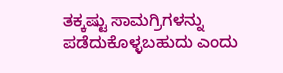ತಕ್ಕಷ್ಟು ಸಾಮಗ್ರಿಗಳನ್ನು ಪಡೆದುಕೊಳ್ಳಬಹುದು ಎಂದು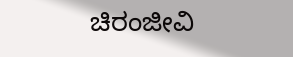ಚಿರಂಜೀವಿ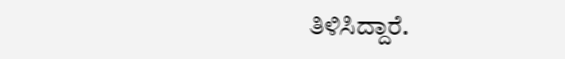ತಿಳಿಸಿದ್ದಾರೆ.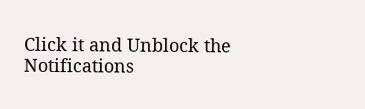Click it and Unblock the Notifications